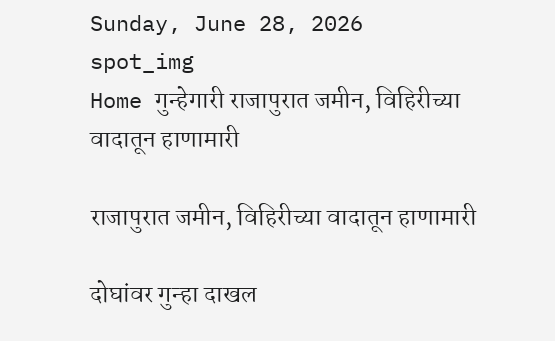Sunday, June 28, 2026
spot_img
Home गुन्हेगारी राजापुरात जमीन, विहिरीच्या वादातून हाणामारी

राजापुरात जमीन, विहिरीच्या वादातून हाणामारी

दोघांवर गुन्हा दाखल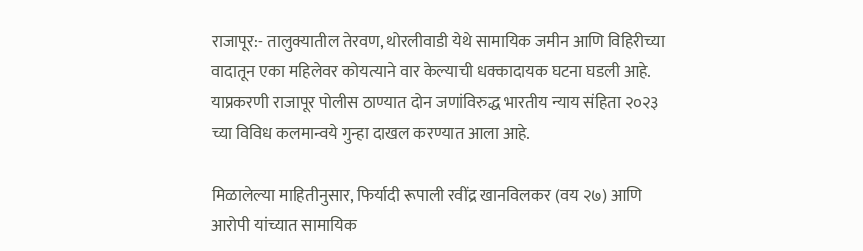राजापूर:- तालुक्यातील तेरवण, थोरलीवाडी येथे सामायिक जमीन आणि विहिरीच्या वादातून एका महिलेवर कोयत्याने वार केल्याची धक्कादायक घटना घडली आहे. याप्रकरणी राजापूर पोलीस ठाण्यात दोन जणांविरुद्ध भारतीय न्याय संहिता २०२३ च्या विविध कलमान्वये गुन्हा दाखल करण्यात आला आहे.

मिळालेल्या माहितीनुसार, फिर्यादी रूपाली रवींद्र खानविलकर (वय २७) आणि आरोपी यांच्यात सामायिक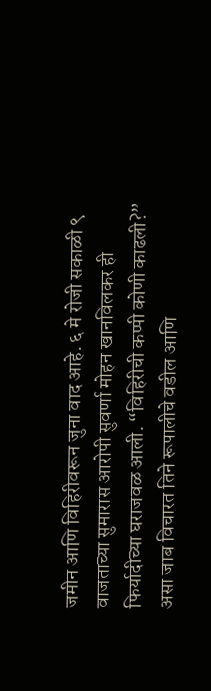जमीन आणि विहिरीवरून जुना वाद आहे. ६ मे रोजी सकाळी ९ वाजताच्या सुमारास आरोपी सुवर्णा मोहन खानविलकर ही फिर्यादीच्या घराजवळ आली. “विहिरीची कप्पी कोणी काढली?” असा जाब विचारत तिने रूपालीचे वडील आणि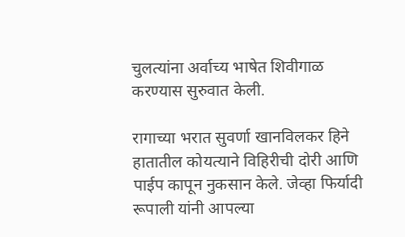चुलत्यांना अर्वाच्य भाषेत शिवीगाळ करण्यास सुरुवात केली.

रागाच्या भरात सुवर्णा खानविलकर हिने हातातील कोयत्याने विहिरीची दोरी आणि पाईप कापून नुकसान केले. जेव्हा फिर्यादी रूपाली यांनी आपल्या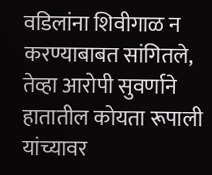वडिलांना शिवीगाळ न करण्याबाबत सांगितले, तेव्हा आरोपी सुवर्णाने हातातील कोयता रूपाली यांच्यावर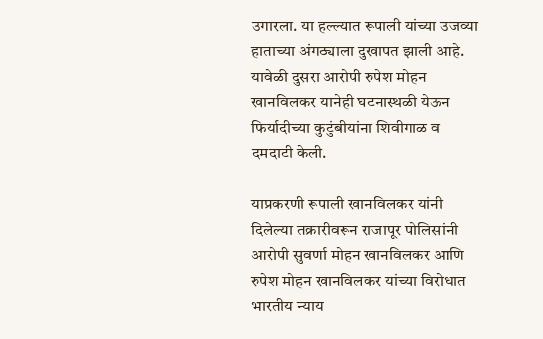उगारला. या हल्ल्यात रूपाली यांच्या उजव्या हाताच्या अंगठ्याला दुखापत झाली आहे. यावेळी दुसरा आरोपी रुपेश मोहन खानविलकर यानेही घटनास्थळी येऊन फिर्यादीच्या कुटुंबीयांना शिवीगाळ व दमदाटी केली.

याप्रकरणी रूपाली खानविलकर यांनी दिलेल्या तक्रारीवरून राजापूर पोलिसांनी आरोपी सुवर्णा मोहन खानविलकर आणि रुपेश मोहन खानविलकर यांच्या विरोधात भारतीय न्याय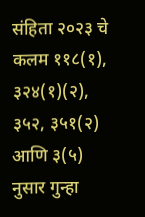संहिता २०२३ चे कलम ११८(१), ३२४(१)(२), ३५२, ३५१(२) आणि ३(५) नुसार गुन्हा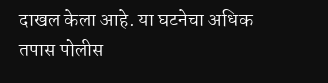दाखल केला आहे. या घटनेचा अधिक तपास पोलीस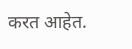करत आहेत.